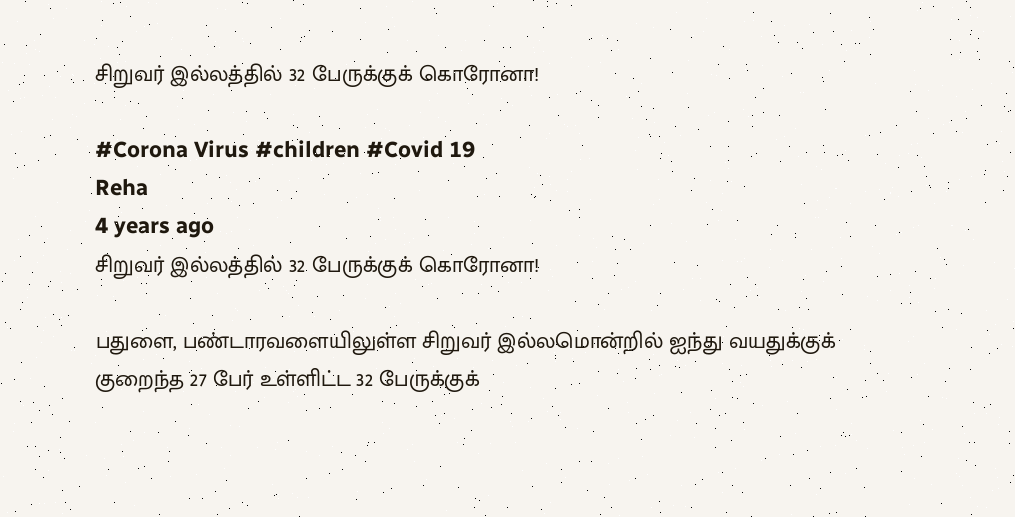சிறுவர் இல்லத்தில் 32 பேருக்குக் கொரோனா!

#Corona Virus #children #Covid 19
Reha
4 years ago
சிறுவர் இல்லத்தில் 32 பேருக்குக் கொரோனா!

பதுளை, பண்டாரவளையிலுள்ள சிறுவர் இல்லமொன்றில் ஐந்து வயதுக்குக் குறைந்த 27 பேர் உள்ளிட்ட 32 பேருக்குக்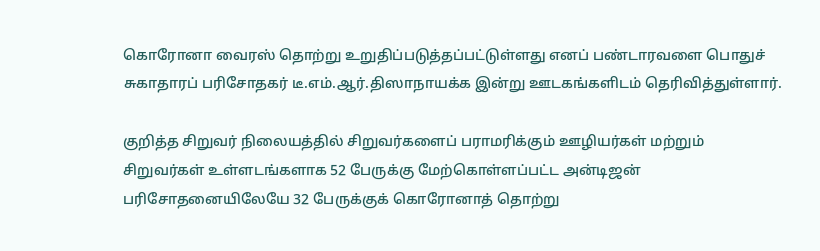கொரோனா வைரஸ் தொற்று உறுதிப்படுத்தப்பட்டுள்ளது எனப் பண்டாரவளை பொதுச் சுகாதாரப் பரிசோதகர் டீ.எம்.ஆர்.திஸாநாயக்க இன்று ஊடகங்களிடம் தெரிவித்துள்ளார்.

குறித்த சிறுவர் நிலையத்தில் சிறுவர்களைப் பராமரிக்கும் ஊழியர்கள் மற்றும் சிறுவர்கள் உள்ளடங்களாக 52 பேருக்கு மேற்கொள்ளப்பட்ட அன்டிஜன் பரிசோதனையிலேயே 32 பேருக்குக் கொரோனாத் தொற்று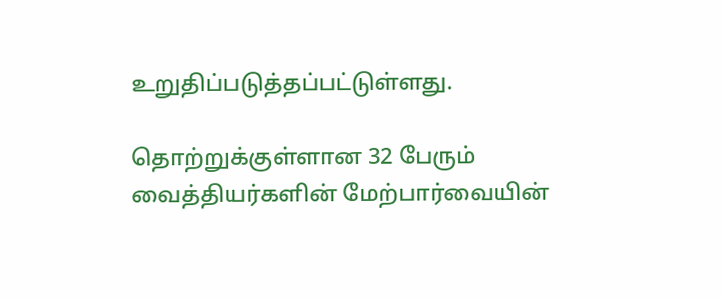உறுதிப்படுத்தப்பட்டுள்ளது.

தொற்றுக்குள்ளான 32 பேரும் வைத்தியர்களின் மேற்பார்வையின்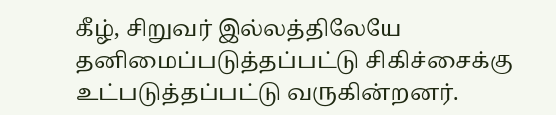கீழ், சிறுவர் இல்லத்திலேயே தனிமைப்படுத்தப்பட்டு சிகிச்சைக்கு உட்படுத்தப்பட்டு வருகின்றனர்.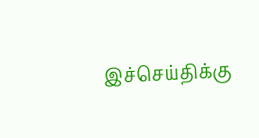இச்செய்திக்கு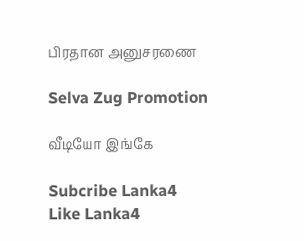பிரதான அனுசரணை

Selva Zug Promotion

வீடியோ இங்கே

Subcribe Lanka4
Like Lanka4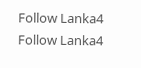Follow Lanka4
Follow Lanka4